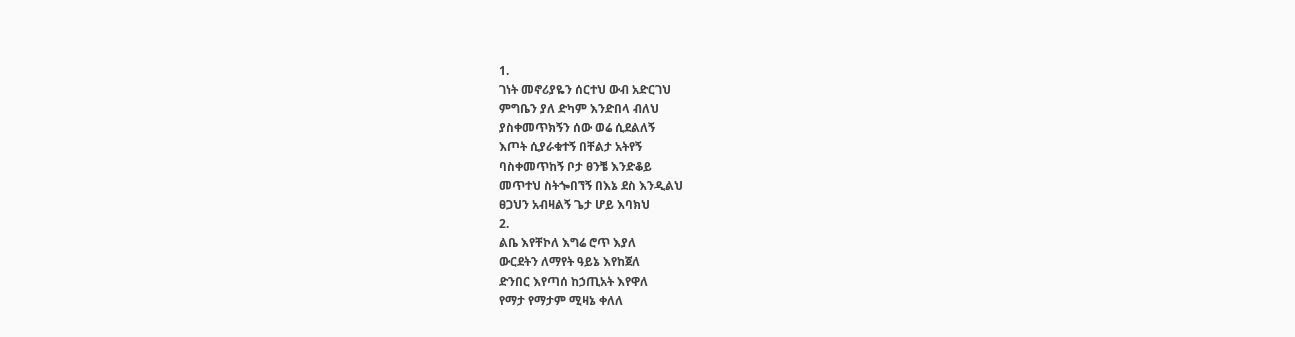1.
ገነት መኖሪያዬን ሰርተህ ውብ አድርገህ
ምግቤን ያለ ድካም እንድበላ ብለህ
ያስቀመጥክኝን ሰው ወሬ ሲደልለኝ
እጦት ሲያራቁተኝ በቸልታ አትየኝ
ባስቀመጥከኝ ቦታ ፀንቼ እንድቆይ
መጥተህ ስትጐበኘኝ በእኔ ደስ እንዲልህ
ፀጋህን አብዛልኝ ጌታ ሆይ እባክህ
2.
ልቤ እየቸኮለ እግሬ ሮጥ እያለ
ውርደትን ለማየት ዓይኔ እየከጀለ
ድንበር እየጣሰ ከኃጢአት እየዋለ
የማታ የማታም ሚዛኔ ቀለለ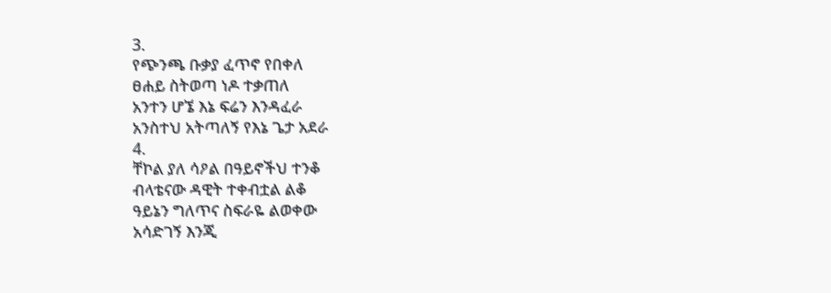3.
የጭንጫ ቡቃያ ፈጥኖ የበቀለ
ፀሐይ ስትወጣ ነዶ ተቃጠለ
አንተን ሆኜ እኔ ፍሬን እንዳፈራ
አንስተህ አትጣለኝ የእኔ ጌታ አደራ
4.
ቸኮል ያለ ሳዖል በዓይኖችህ ተንቆ
ብላቴናው ዳዊት ተቀብቷል ልቆ
ዓይኔን ግለጥና ስፍራዬ ልወቀው
አሳድገኝ እንጂ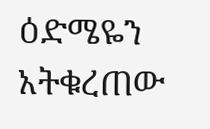ዕድሜዬን አትቁረጠው